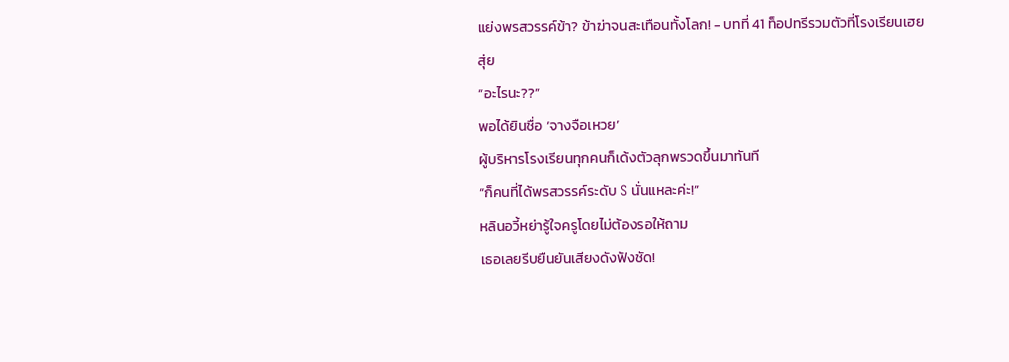แย่งพรสวรรค์ข้า? ข้าฆ่าจนสะเทือนทั้งโลก! - บทที่ 41 ท็อปทรีรวมตัวที่โรงเรียนเฮยสุ่ย
“อะไรนะ??”
พอได้ยินชื่อ ‘จางจือเหวย’
ผู้บริหารโรงเรียนทุกคนก็เด้งตัวลุกพรวดขึ้นมาทันที
“ก็คนที่ได้พรสวรรค์ระดับ S นั่นแหละค่ะ!”
หลินอวี้หย่ารู้ใจครูโดยไม่ต้องรอให้ถาม
เธอเลยรีบยืนยันเสียงดังฟังชัด!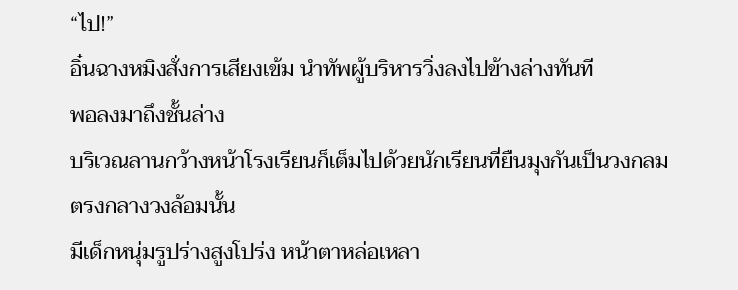“ไป!”
อิ๋นฉางหมิงสั่งการเสียงเข้ม นำทัพผู้บริหารวิ่งลงไปข้างล่างทันที
พอลงมาถึงชั้นล่าง
บริเวณลานกว้างหน้าโรงเรียนก็เต็มไปด้วยนักเรียนที่ยืนมุงกันเป็นวงกลม
ตรงกลางวงล้อมนั้น
มีเด็กหนุ่มรูปร่างสูงโปร่ง หน้าตาหล่อเหลา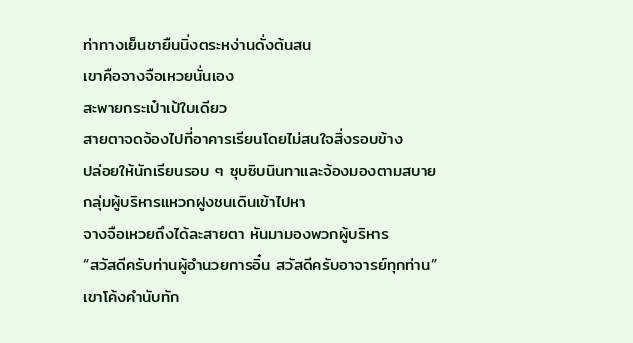ท่าทางเย็นชายืนนิ่งตระหง่านดั่งต้นสน
เขาคือจางจือเหวยนั่นเอง
สะพายกระเป๋าเป้ใบเดียว
สายตาจดจ้องไปที่อาคารเรียนโดยไม่สนใจสิ่งรอบข้าง
ปล่อยให้นักเรียนรอบ ๆ ซุบซิบนินทาและจ้องมองตามสบาย
กลุ่มผู้บริหารแหวกฝูงชนเดินเข้าไปหา
จางจือเหวยถึงได้ละสายตา หันมามองพวกผู้บริหาร
“สวัสดีครับท่านผู้อำนวยการอิ๋น สวัสดีครับอาจารย์ทุกท่าน”
เขาโค้งคำนับทัก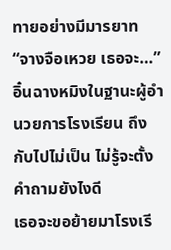ทายอย่างมีมารยาท
“จางจือเหวย เธอจะ…”
อิ๋นฉางหมิงในฐานะผู้อำนวยการโรงเรียน ถึงกับไปไม่เป็น ไม่รู้จะตั้งคำถามยังไงดี
เธอจะขอย้ายมาโรงเรี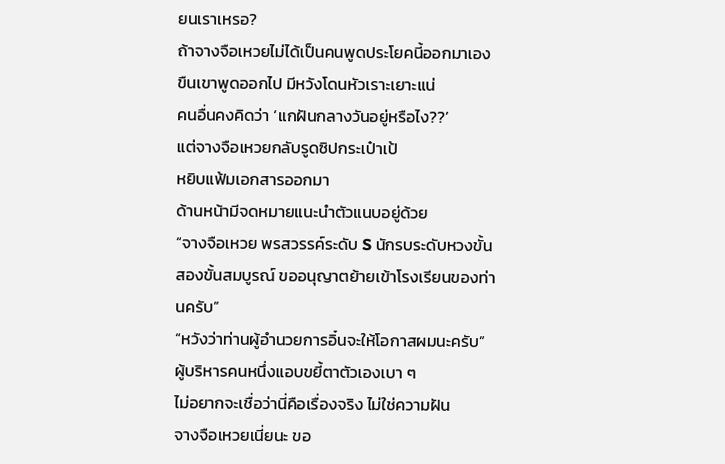ยนเราเหรอ?
ถ้าจางจือเหวยไม่ได้เป็นคนพูดประโยคนี้ออกมาเอง
ขืนเขาพูดออกไป มีหวังโดนหัวเราะเยาะแน่
คนอื่นคงคิดว่า ‘แกฝันกลางวันอยู่หรือไง??’
แต่จางจือเหวยกลับรูดซิปกระเป๋าเป้
หยิบแฟ้มเอกสารออกมา
ด้านหน้ามีจดหมายแนะนำตัวแนบอยู่ด้วย
“จางจือเหวย พรสวรรค์ระดับ S นักรบระดับหวงขั้นสองขั้นสมบูรณ์ ขออนุญาตย้ายเข้าโรงเรียนของท่านครับ”
“หวังว่าท่านผู้อำนวยการอิ๋นจะให้โอกาสผมนะครับ”
ผู้บริหารคนหนึ่งแอบขยี้ตาตัวเองเบา ๆ
ไม่อยากจะเชื่อว่านี่คือเรื่องจริง ไม่ใช่ความฝัน
จางจือเหวยเนี่ยนะ ขอ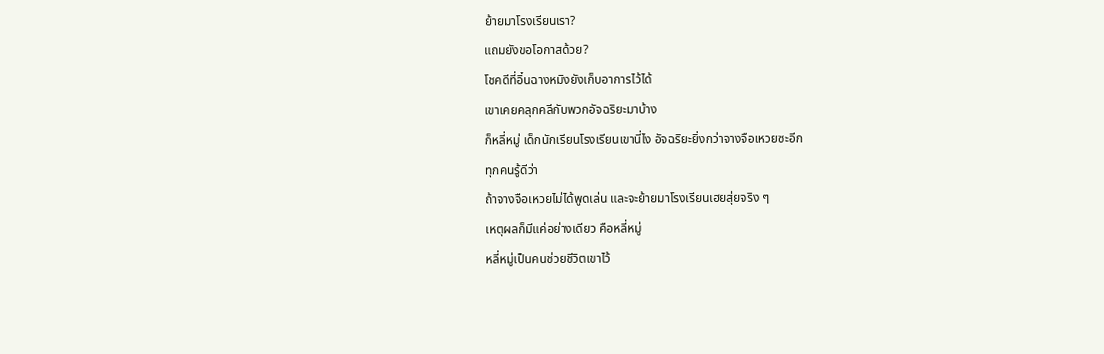ย้ายมาโรงเรียนเรา?
แถมยังขอโอกาสด้วย?
โชคดีที่อิ๋นฉางหมิงยังเก็บอาการไว้ได้
เขาเคยคลุกคลีกับพวกอัจฉริยะมาบ้าง
ก็หลี่หมู่ เด็กนักเรียนโรงเรียนเขานี่ไง อัจฉริยะยิ่งกว่าจางจือเหวยซะอีก
ทุกคนรู้ดีว่า
ถ้าจางจือเหวยไม่ได้พูดเล่น และจะย้ายมาโรงเรียนเฮยสุ่ยจริง ๆ
เหตุผลก็มีแค่อย่างเดียว คือหลี่หมู่
หลี่หมู่เป็นคนช่วยชีวิตเขาไว้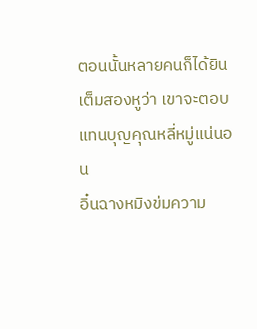ตอนนั้นหลายคนก็ได้ยินเต็มสองหูว่า เขาจะตอบแทนบุญคุณหลี่หมู่แน่นอน
อิ๋นฉางหมิงข่มความ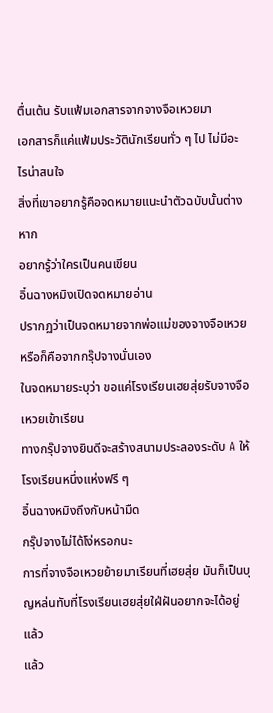ตื่นเต้น รับแฟ้มเอกสารจากจางจือเหวยมา
เอกสารก็แค่แฟ้มประวัตินักเรียนทั่ว ๆ ไป ไม่มีอะไรน่าสนใจ
สิ่งที่เขาอยากรู้คือจดหมายแนะนำตัวฉบับนั้นต่างหาก
อยากรู้ว่าใครเป็นคนเขียน
อิ๋นฉางหมิงเปิดจดหมายอ่าน
ปรากฏว่าเป็นจดหมายจากพ่อแม่ของจางจือเหวย หรือก็คือจากกรุ๊ปจางนั่นเอง
ในจดหมายระบุว่า ขอแค่โรงเรียนเฮยสุ่ยรับจางจือเหวยเข้าเรียน
ทางกรุ๊ปจางยินดีจะสร้างสนามประลองระดับ A ให้โรงเรียนหนึ่งแห่งฟรี ๆ
อิ๋นฉางหมิงถึงกับหน้ามืด
กรุ๊ปจางไม่ได้โง่หรอกนะ
การที่จางจือเหวยย้ายมาเรียนที่เฮยสุ่ย มันก็เป็นบุญหล่นทับที่โรงเรียนเฮยสุ่ยใฝ่ฝันอยากจะได้อยู่แล้ว
แล้ว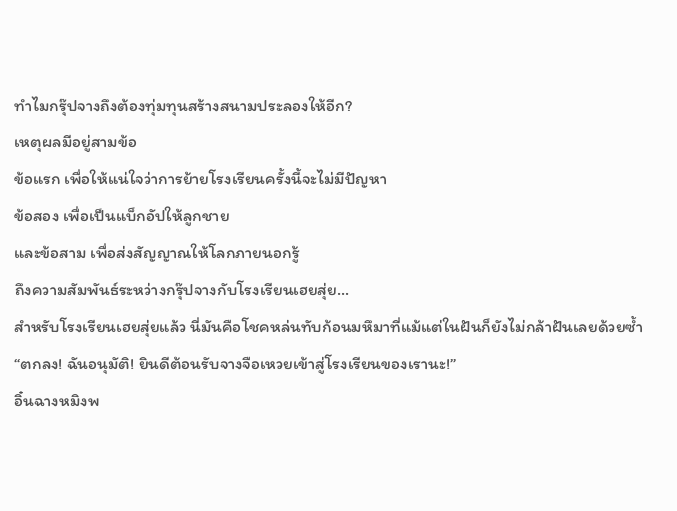ทำไมกรุ๊ปจางถึงต้องทุ่มทุนสร้างสนามประลองให้อีก?
เหตุผลมีอยู่สามข้อ
ข้อแรก เพื่อให้แน่ใจว่าการย้ายโรงเรียนครั้งนี้จะไม่มีปัญหา
ข้อสอง เพื่อเป็นแบ็กอัปให้ลูกชาย
และข้อสาม เพื่อส่งสัญญาณให้โลกภายนอกรู้
ถึงความสัมพันธ์ระหว่างกรุ๊ปจางกับโรงเรียนเฮยสุ่ย…
สำหรับโรงเรียนเฮยสุ่ยแล้ว นี่มันคือโชคหล่นทับก้อนมหึมาที่แม้แต่ในฝันก็ยังไม่กล้าฝันเลยด้วยซ้ำ
“ตกลง! ฉันอนุมัติ! ยินดีต้อนรับจางจือเหวยเข้าสู่โรงเรียนของเรานะ!”
อิ๋นฉางหมิงพ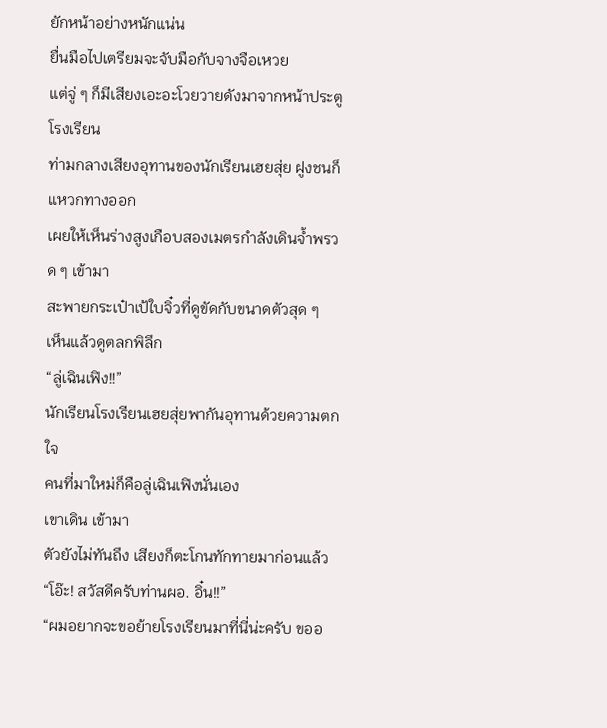ยักหน้าอย่างหนักแน่น
ยื่นมือไปเตรียมจะจับมือกับจางจือเหวย
แต่จู่ ๆ ก็มีเสียงเอะอะโวยวายดังมาจากหน้าประตูโรงเรียน
ท่ามกลางเสียงอุทานของนักเรียนเฮยสุ่ย ฝูงชนก็แหวกทางออก
เผยให้เห็นร่างสูงเกือบสองเมตรกำลังเดินจ้ำพรวด ๆ เข้ามา
สะพายกระเป๋าเป้ใบจิ๋วที่ดูขัดกับขนาดตัวสุด ๆ
เห็นแล้วดูตลกพิลึก
“ลู่เฉินเฟิง!!”
นักเรียนโรงเรียนเฮยสุ่ยพากันอุทานด้วยความตกใจ
คนที่มาใหม่ก็คือลู่เฉินเฟิงนั่นเอง
เขาเดิน เข้ามา
ตัวยังไม่ทันถึง เสียงก็ตะโกนทักทายมาก่อนแล้ว
“โอ๊ะ! สวัสดีครับท่านผอ. อิ๋น!!”
“ผมอยากจะขอย้ายโรงเรียนมาที่นี่น่ะครับ ขออ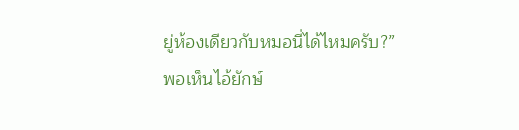ยู่ห้องเดียวกับหมอนี่ได้ไหมครับ?”
พอเห็นไอ้ยักษ์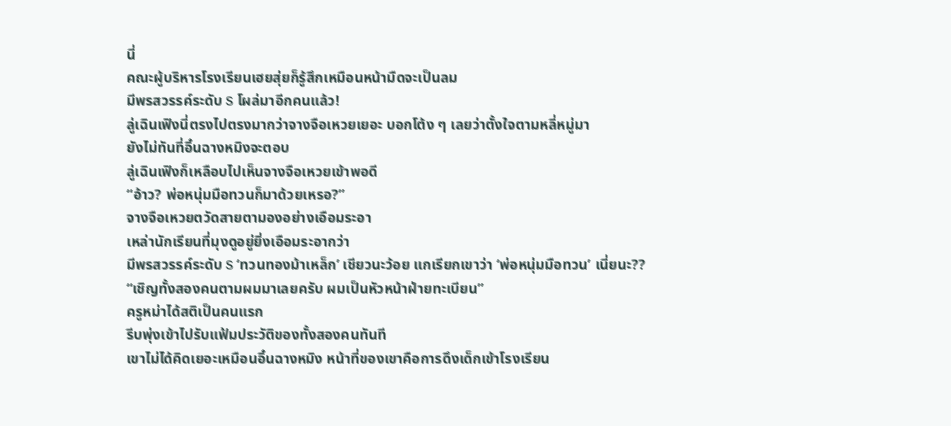นี่
คณะผู้บริหารโรงเรียนเฮยสุ่ยก็รู้สึกเหมือนหน้ามืดจะเป็นลม
มีพรสวรรค์ระดับ S โผล่มาอีกคนแล้ว!
ลู่เฉินเฟิงนี่ตรงไปตรงมากว่าจางจือเหวยเยอะ บอกโต้ง ๆ เลยว่าตั้งใจตามหลี่หมู่มา
ยังไม่ทันที่อิ๋นฉางหมิงจะตอบ
ลู่เฉินเฟิงก็เหลือบไปเห็นจางจือเหวยเข้าพอดี
“อ้าว? พ่อหนุ่มมือทวนก็มาด้วยเหรอ?”
จางจือเหวยตวัดสายตามองอย่างเอือมระอา
เหล่านักเรียนที่มุงดูอยู่ยิ่งเอือมระอากว่า
มีพรสวรรค์ระดับ S ‘ทวนทองม้าเหล็ก’ เชียวนะว้อย แกเรียกเขาว่า ‘พ่อหนุ่มมือทวน’ เนี่ยนะ??
“เชิญทั้งสองคนตามผมมาเลยครับ ผมเป็นหัวหน้าฝ่ายทะเบียน”
ครูหม่าได้สติเป็นคนแรก
รีบพุ่งเข้าไปรับแฟ้มประวัติของทั้งสองคนทันที
เขาไม่ได้คิดเยอะเหมือนอิ๋นฉางหมิง หน้าที่ของเขาคือการดึงเด็กเข้าโรงเรียน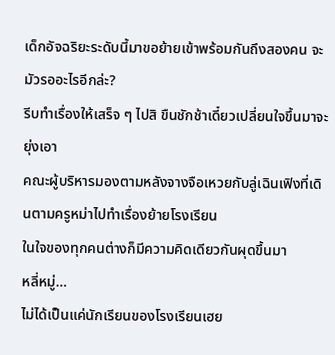เด็กอัจฉริยะระดับนี้มาขอย้ายเข้าพร้อมกันถึงสองคน จะมัวรออะไรอีกล่ะ?
รีบทำเรื่องให้เสร็จ ๆ ไปสิ ขืนชักช้าเดี๋ยวเปลี่ยนใจขึ้นมาจะยุ่งเอา
คณะผู้บริหารมองตามหลังจางจือเหวยกับลู่เฉินเฟิงที่เดินตามครูหม่าไปทำเรื่องย้ายโรงเรียน
ในใจของทุกคนต่างก็มีความคิดเดียวกันผุดขึ้นมา
หลี่หมู่…
ไม่ได้เป็นแค่นักเรียนของโรงเรียนเฮย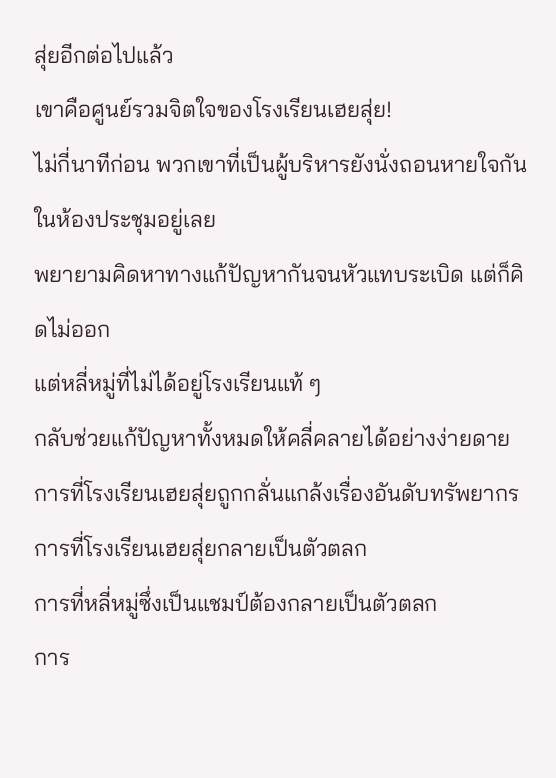สุ่ยอีกต่อไปแล้ว
เขาคือศูนย์รวมจิตใจของโรงเรียนเฮยสุ่ย!
ไม่กี่นาทีก่อน พวกเขาที่เป็นผู้บริหารยังนั่งถอนหายใจกันในห้องประชุมอยู่เลย
พยายามคิดหาทางแก้ปัญหากันจนหัวแทบระเบิด แต่ก็คิดไม่ออก
แต่หลี่หมู่ที่ไม่ได้อยู่โรงเรียนแท้ ๆ
กลับช่วยแก้ปัญหาทั้งหมดให้คลี่คลายได้อย่างง่ายดาย
การที่โรงเรียนเฮยสุ่ยถูกกลั่นแกล้งเรื่องอันดับทรัพยากร
การที่โรงเรียนเฮยสุ่ยกลายเป็นตัวตลก
การที่หลี่หมู่ซึ่งเป็นแชมป์ต้องกลายเป็นตัวตลก
การ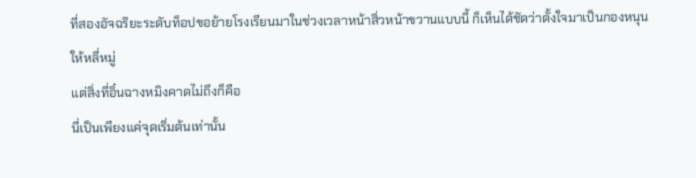ที่สองอัจฉริยะระดับท็อปขอย้ายโรงเรียนมาในช่วงเวลาหน้าสิ่วหน้าขวานแบบนี้ ก็เห็นได้ชัดว่าตั้งใจมาเป็นกองหนุนให้หลี่หมู่
แต่สิ่งที่อิ๋นฉางหมิงคาดไม่ถึงก็คือ
นี่เป็นเพียงแค่จุดเริ่มต้นเท่านั้น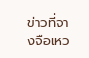ข่าวที่จางจือเหว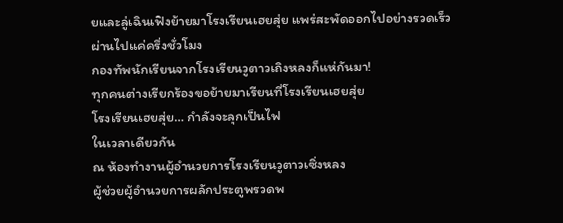ยและลู่เฉินเฟิงย้ายมาโรงเรียนเฮยสุ่ย แพร่สะพัดออกไปอย่างรวดเร็ว
ผ่านไปแค่ครึ่งชั่วโมง
กองทัพนักเรียนจากโรงเรียนวูตาวเถิงหลงก็แห่กันมา!
ทุกคนต่างเรียกร้องขอย้ายมาเรียนที่โรงเรียนเฮยสุ่ย
โรงเรียนเฮยสุ่ย… กำลังจะลุกเป็นไฟ
ในเวลาเดียวกัน
ณ ห้องทำงานผู้อำนวยการโรงเรียนวูตาวเซิ่งหลง
ผู้ช่วยผู้อำนวยการผลักประตูพรวดพ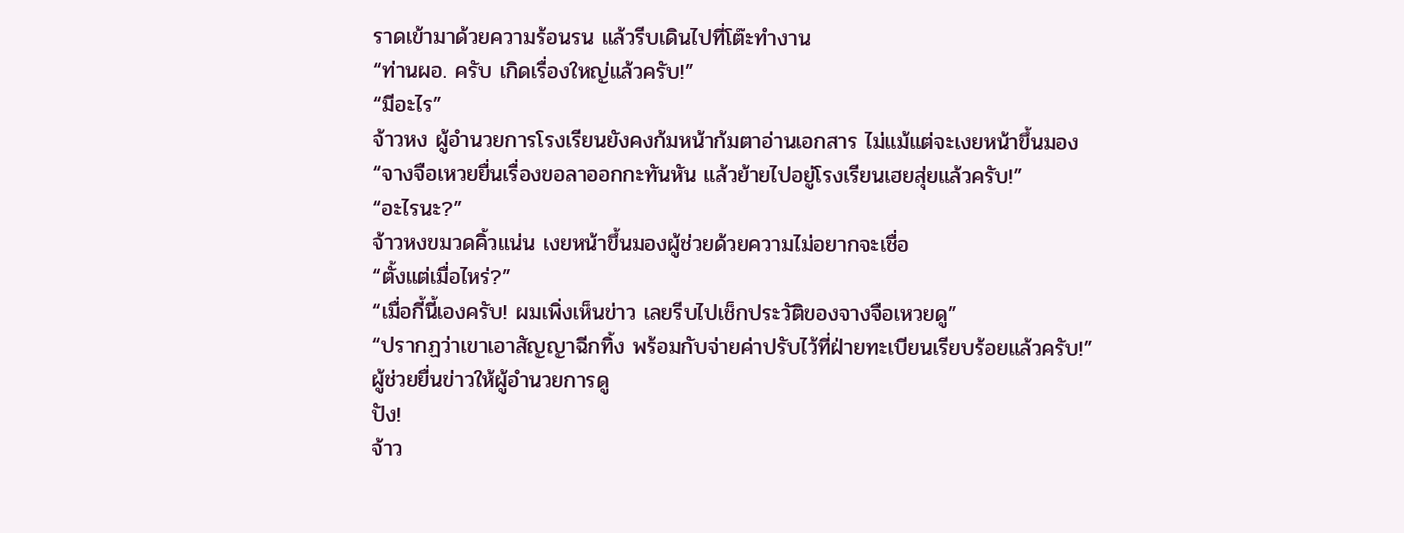ราดเข้ามาด้วยความร้อนรน แล้วรีบเดินไปที่โต๊ะทำงาน
“ท่านผอ. ครับ เกิดเรื่องใหญ่แล้วครับ!”
“มีอะไร”
จ้าวหง ผู้อำนวยการโรงเรียนยังคงก้มหน้าก้มตาอ่านเอกสาร ไม่แม้แต่จะเงยหน้าขึ้นมอง
“จางจือเหวยยื่นเรื่องขอลาออกกะทันหัน แล้วย้ายไปอยู่โรงเรียนเฮยสุ่ยแล้วครับ!”
“อะไรนะ?”
จ้าวหงขมวดคิ้วแน่น เงยหน้าขึ้นมองผู้ช่วยด้วยความไม่อยากจะเชื่อ
“ตั้งแต่เมื่อไหร่?”
“เมื่อกี้นี้เองครับ! ผมเพิ่งเห็นข่าว เลยรีบไปเช็กประวัติของจางจือเหวยดู”
“ปรากฏว่าเขาเอาสัญญาฉีกทิ้ง พร้อมกับจ่ายค่าปรับไว้ที่ฝ่ายทะเบียนเรียบร้อยแล้วครับ!”
ผู้ช่วยยื่นข่าวให้ผู้อำนวยการดู
ปัง!
จ้าว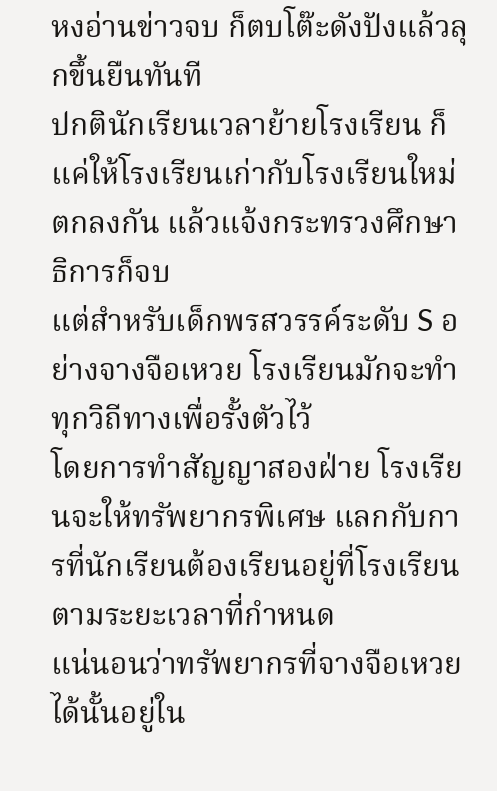หงอ่านข่าวจบ ก็ตบโต๊ะดังปังแล้วลุกขึ้นยืนทันที
ปกตินักเรียนเวลาย้ายโรงเรียน ก็แค่ให้โรงเรียนเก่ากับโรงเรียนใหม่ตกลงกัน แล้วแจ้งกระทรวงศึกษาธิการก็จบ
แต่สำหรับเด็กพรสวรรค์ระดับ S อย่างจางจือเหวย โรงเรียนมักจะทำทุกวิถีทางเพื่อรั้งตัวไว้
โดยการทำสัญญาสองฝ่าย โรงเรียนจะให้ทรัพยากรพิเศษ แลกกับการที่นักเรียนต้องเรียนอยู่ที่โรงเรียนตามระยะเวลาที่กำหนด
แน่นอนว่าทรัพยากรที่จางจือเหวยได้นั้นอยู่ใน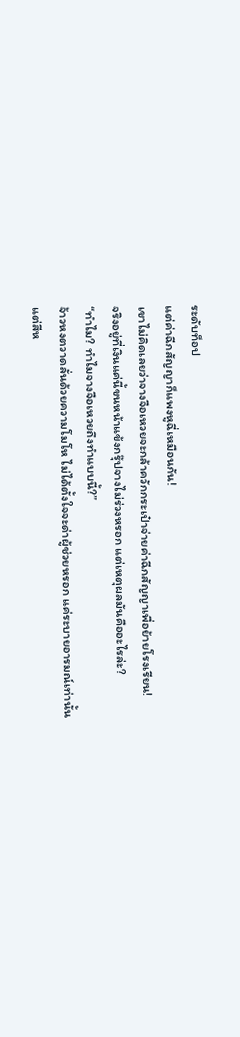ระดับท็อป
แต่ค่าฉีกสัญญาก็แพงหูฉี่เหมือนกัน!
เขาไม่คิดเลยว่าจางจือเหวยจะกล้าควักกระเป๋าจ่ายค่าฉีกสัญญาเพื่อย้ายโรงเรียน!
จริงอยู่ที่เงินแค่นี้ขนหน้าแข้งกรุ๊ปจางไม่ร่วงหรอก แต่เหตุผลมันคืออะไรล่ะ?
“ทำไม? ทำไมจางจือเหวยถึงทำแบบนี้?”
จ้าวหงตวาดลั่นด้วยความโมโห ไม่ได้ตั้งใจจะด่าผู้ช่วยหรอก แค่ระบายอารมณ์เท่านั้น
แต่สีห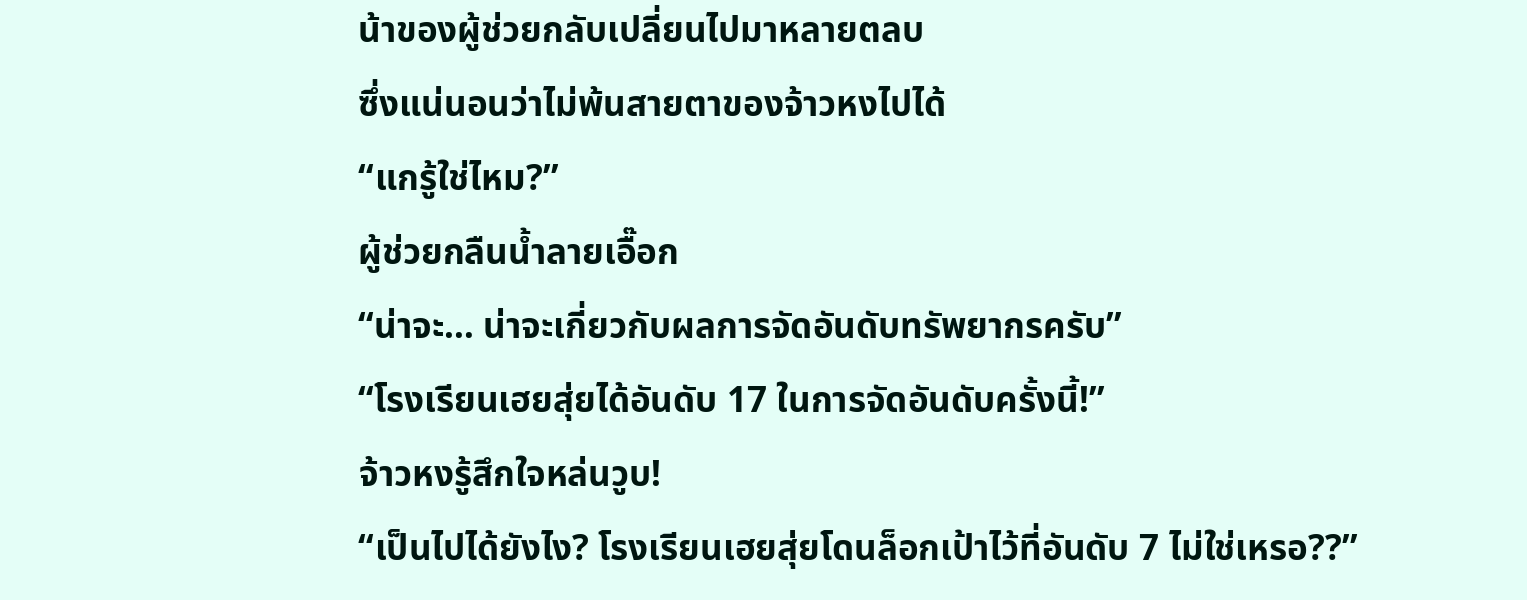น้าของผู้ช่วยกลับเปลี่ยนไปมาหลายตลบ
ซึ่งแน่นอนว่าไม่พ้นสายตาของจ้าวหงไปได้
“แกรู้ใช่ไหม?”
ผู้ช่วยกลืนน้ำลายเอื๊อก
“น่าจะ… น่าจะเกี่ยวกับผลการจัดอันดับทรัพยากรครับ”
“โรงเรียนเฮยสุ่ยได้อันดับ 17 ในการจัดอันดับครั้งนี้!”
จ้าวหงรู้สึกใจหล่นวูบ!
“เป็นไปได้ยังไง? โรงเรียนเฮยสุ่ยโดนล็อกเป้าไว้ที่อันดับ 7 ไม่ใช่เหรอ??”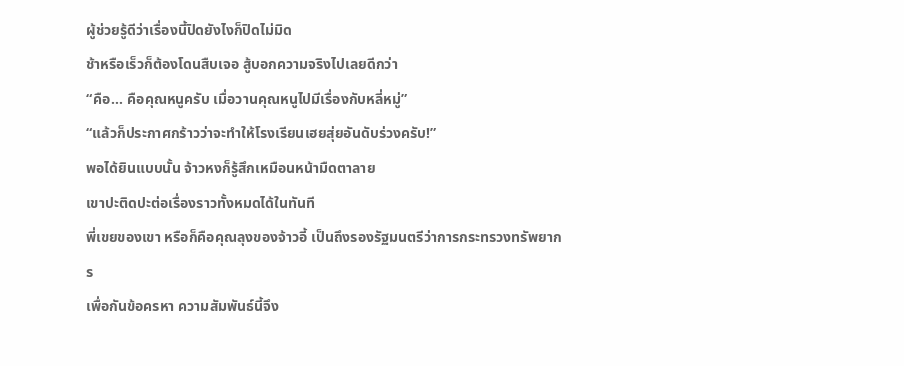ผู้ช่วยรู้ดีว่าเรื่องนี้ปิดยังไงก็ปิดไม่มิด
ช้าหรือเร็วก็ต้องโดนสืบเจอ สู้บอกความจริงไปเลยดีกว่า
“คือ… คือคุณหนูครับ เมื่อวานคุณหนูไปมีเรื่องกับหลี่หมู่”
“แล้วก็ประกาศกร้าวว่าจะทำให้โรงเรียนเฮยสุ่ยอันดับร่วงครับ!”
พอได้ยินแบบนั้น จ้าวหงก็รู้สึกเหมือนหน้ามืดตาลาย
เขาปะติดปะต่อเรื่องราวทั้งหมดได้ในทันที
พี่เขยของเขา หรือก็คือคุณลุงของจ้าวอี้ เป็นถึงรองรัฐมนตรีว่าการกระทรวงทรัพยากร
เพื่อกันข้อครหา ความสัมพันธ์นี้จึง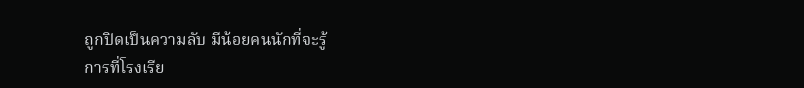ถูกปิดเป็นความลับ มีน้อยคนนักที่จะรู้
การที่โรงเรีย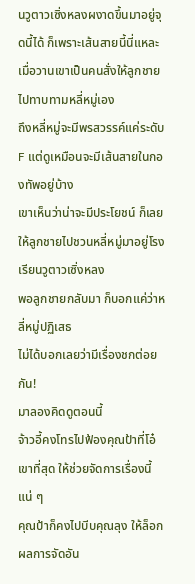นวูตาวเซิ่งหลงผงาดขึ้นมาอยู่จุดนี้ได้ ก็เพราะเส้นสายนี้นี่แหละ
เมื่อวานเขาเป็นคนสั่งให้ลูกชายไปทาบทามหลี่หมู่เอง
ถึงหลี่หมู่จะมีพรสวรรค์แค่ระดับ F แต่ดูเหมือนจะมีเส้นสายในกองทัพอยู่บ้าง
เขาเห็นว่าน่าจะมีประโยชน์ ก็เลยให้ลูกชายไปชวนหลี่หมู่มาอยู่โรงเรียนวูตาวเซิ่งหลง
พอลูกชายกลับมา ก็บอกแค่ว่าหลี่หมู่ปฏิเสธ
ไม่ได้บอกเลยว่ามีเรื่องชกต่อยกัน!
มาลองคิดดูตอนนี้
จ้าวอี้คงโทรไปฟ้องคุณป้าที่โอ๋เขาที่สุด ให้ช่วยจัดการเรื่องนี้แน่ ๆ
คุณป้าก็คงไปบีบคุณลุง ให้ล็อกผลการจัดอัน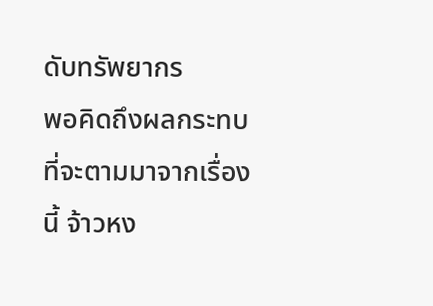ดับทรัพยากร
พอคิดถึงผลกระทบที่จะตามมาจากเรื่องนี้ จ้าวหง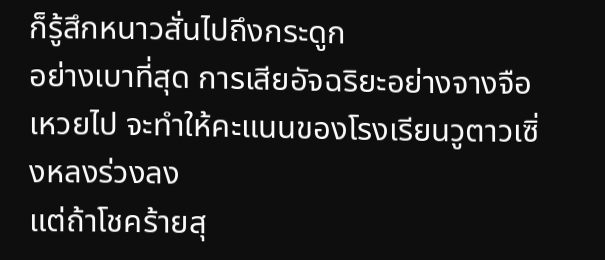ก็รู้สึกหนาวสั่นไปถึงกระดูก
อย่างเบาที่สุด การเสียอัจฉริยะอย่างจางจือเหวยไป จะทำให้คะแนนของโรงเรียนวูตาวเซิ่งหลงร่วงลง
แต่ถ้าโชคร้ายสุ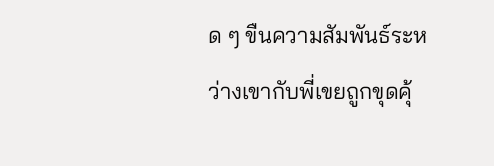ด ๆ ขืนความสัมพันธ์ระหว่างเขากับพี่เขยถูกขุดคุ้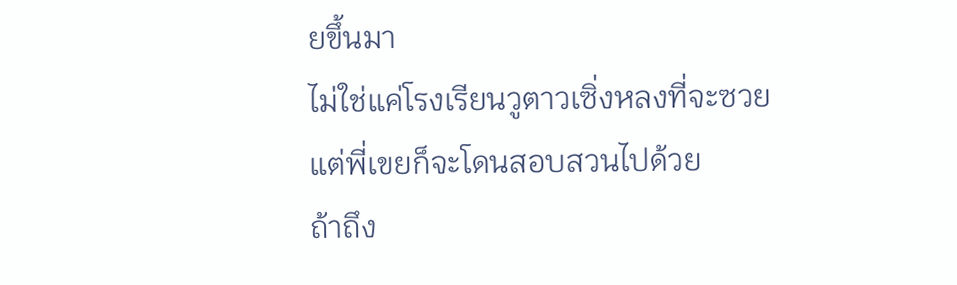ยขึ้นมา
ไม่ใช่แค่โรงเรียนวูตาวเซิ่งหลงที่จะซวย
แต่พี่เขยก็จะโดนสอบสวนไปด้วย
ถ้าถึง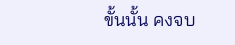ขั้นนั้น คงจบ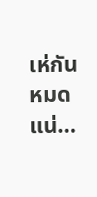เห่กันหมดแน่…